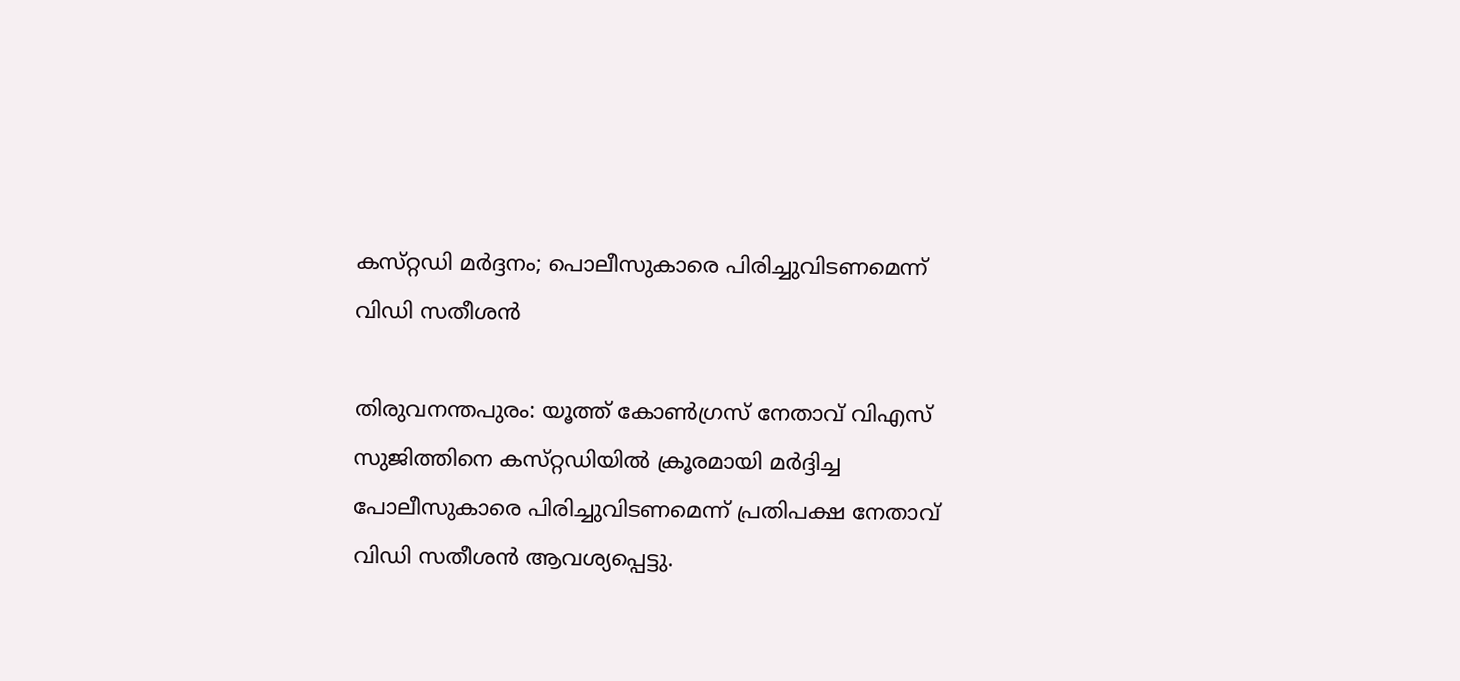കസ്‌റ്റഡി മർദ്ദനം; പൊലീസുകാരെ പിരിച്ചുവിടണമെന്ന് വിഡി സതീശൻ

തിരുവനന്തപുരം: യൂത്ത് കോൺഗ്രസ് നേതാവ് വിഎസ് സുജിത്തിനെ കസ്‌റ്റഡിയിൽ ക്രൂരമായി മർദ്ദിച്ച പോലീസുകാരെ പിരിച്ചുവിടണമെന്ന് പ്രതിപക്ഷ നേതാവ് വിഡി സതീശൻ ആവശ്യപ്പെട്ടു.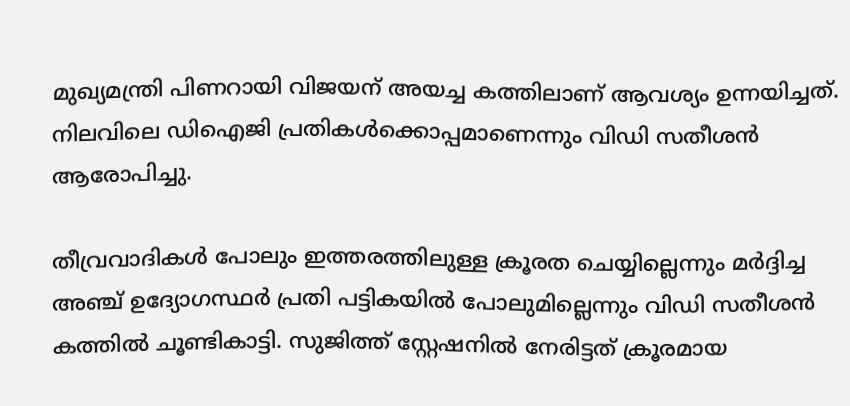മുഖ്യമന്ത്രി പിണറായി വിജയന് അയച്ച കത്തിലാണ് ആവശ്യം ഉന്നയിച്ചത്. നിലവിലെ ഡിഐജി പ്രതികൾക്കൊപ്പമാണെന്നും വിഡി സതീശൻ ആരോപിച്ചു.

തീവ്രവാദികൾ പോലും ഇത്തരത്തിലുള്ള ക്രൂരത ചെയ്യില്ലെന്നും മർദ്ദിച്ച അഞ്ച് ഉദ്യോഗസ്ഥർ പ്രതി പട്ടികയിൽ പോലുമില്ലെന്നും വിഡി സതീശൻ കത്തിൽ ചൂണ്ടികാട്ടി. സുജിത്ത് സ്റ്റേഷനിൽ നേരിട്ടത് ക്രൂരമായ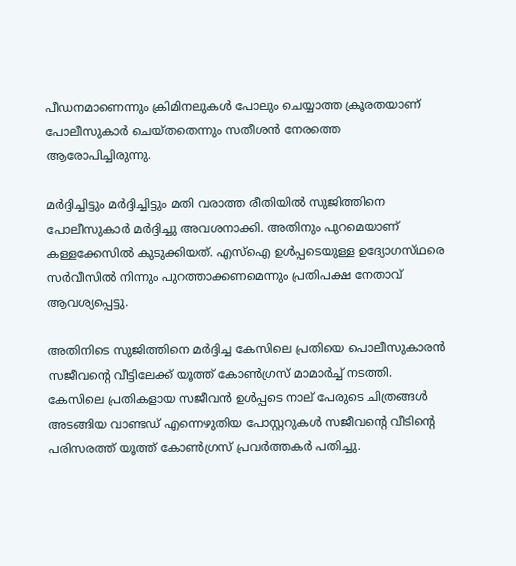പീഡനമാണെന്നും ക്രിമിനലുകൾ പോലും ചെയ്യാത്ത ക്രൂരതയാണ് പോലീസുകാർ ചെയ്തതെന്നും സതീശൻ നേരത്തെ ആരോപിച്ചിരുന്നു.

മർദ്ദിച്ചിട്ടും മർദ്ദിച്ചിട്ടും മതി വരാത്ത രീതിയിൽ സുജിത്തിനെ പോലീസുകാർ മർദ്ദിച്ചു അവശനാക്കി. അതിനും പുറമെയാണ് കള്ളക്കേസിൽ കുടുക്കിയത്. എസ്‌ഐ ഉൾപ്പടെയുള്ള ഉദ്യോഗസ്‌ഥരെ സർവീസിൽ നിന്നും പുറത്താക്കണമെന്നും പ്രതിപക്ഷ നേതാവ് ആവശ്യപ്പെട്ടു.

അതിനിടെ സുജിത്തിനെ മർദ്ദിച്ച കേസിലെ പ്രതിയെ പൊലീസുകാരൻ സജീവന്റെ വീട്ടിലേക്ക് യൂത്ത് കോൺഗ്രസ് മാമാർച്ച് നടത്തി. കേസിലെ പ്രതികളായ സജീവൻ ഉൾപ്പടെ നാല് പേരുടെ ചിത്രങ്ങൾ അടങ്ങിയ വാണ്ടഡ് എന്നെഴുതിയ പോസ്റ്ററുകൾ സജീവന്റെ വീടിന്റെ പരിസരത്ത് യൂത്ത് കോൺഗ്രസ് പ്രവർത്തകർ പതിച്ചു.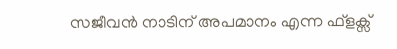സജീവൻ നാടിന് അപമാനം എന്ന ഫ്ളക്സ്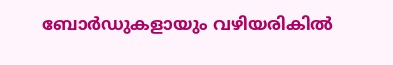ബോർഡുകളായും വഴിയരികിൽ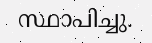സ്ഥാപിച്ചു.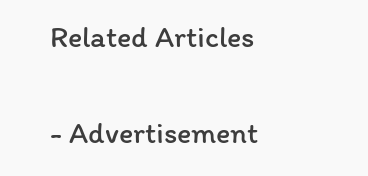Related Articles

- Advertisement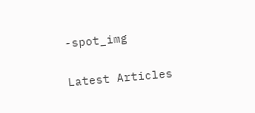-spot_img

Latest Articles